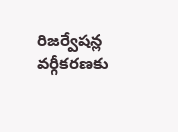రిజర్వేషన్ల వర్గీకరణకు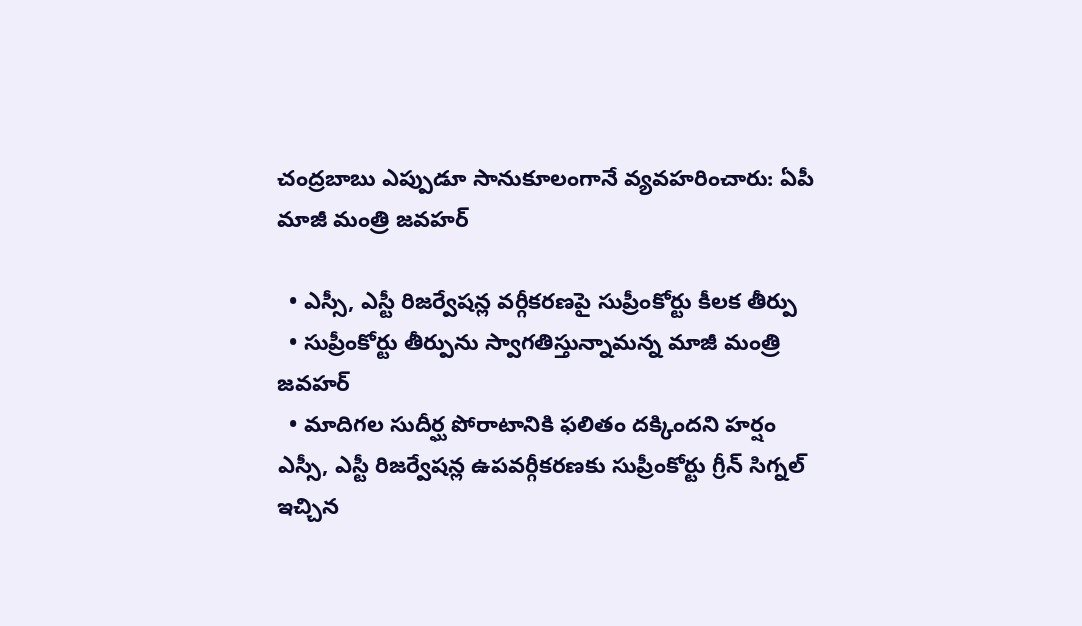చంద్రబాబు ఎప్పుడూ సానుకూలంగానే వ్యవహరించారు: ఏపీ మాజీ మంత్రి జవహర్

  • ఎస్సీ, ఎస్టీ రిజర్వేషన్ల వర్గీకరణపై సుప్రీంకోర్టు కీలక తీర్పు
  • సుప్రీంకోర్టు తీర్పును స్వాగతిస్తున్నామన్న మాజీ మంత్రి జవహర్
  • మాదిగల సుదీర్ఘ పోరాటానికి ఫలితం దక్కిందని హర్షం
ఎస్సీ, ఎస్టీ రిజర్వేషన్ల ఉపవర్గీకరణకు సుప్రీంకోర్టు గ్రీన్ సిగ్నల్ ఇచ్చిన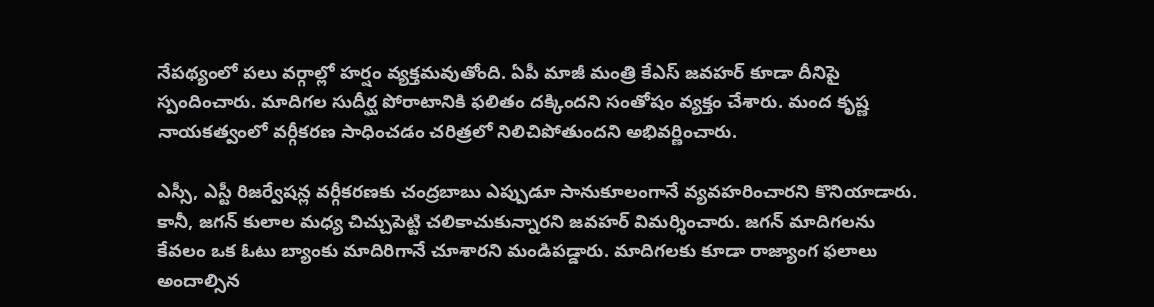నేపథ్యంలో పలు వర్గాల్లో హర్షం వ్యక్తమవుతోంది. ఏపీ మాజీ మంత్రి కేఎస్ జవహర్ కూడా దీనిపై స్పందించారు. మాదిగల సుదీర్ఘ పోరాటానికి ఫలితం దక్కిందని సంతోషం వ్యక్తం చేశారు. మంద కృష్ణ నాయకత్వంలో వర్గీకరణ సాధించడం చరిత్రలో నిలిచిపోతుందని అభివర్ణించారు.

ఎస్సీ, ఎస్టీ రిజర్వేషన్ల వర్గీకరణకు చంద్రబాబు ఎప్పుడూ సానుకూలంగానే వ్యవహరించారని కొనియాడారు. కానీ, జగన్ కులాల మధ్య చిచ్చుపెట్టి చలికాచుకున్నారని జవహర్ విమర్శించారు. జగన్ మాదిగలను కేవలం ఒక ఓటు బ్యాంకు మాదిరిగానే చూశారని మండిపడ్డారు. మాదిగలకు కూడా రాజ్యాంగ ఫలాలు అందాల్సిన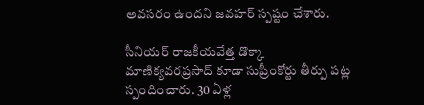అవసరం ఉందని జవహర్ స్పష్టం చేశారు.

సీనియర్ రాజకీయవేత్త డొక్కా మాణిక్యవరప్రసాద్ కూడా సుప్రీంకోర్టు తీర్పు పట్ల స్పందించారు. 30 ఏళ్ల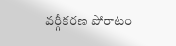వర్గీకరణ పోరాటం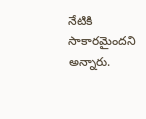నేటికి సాకారమైందని అన్నారు.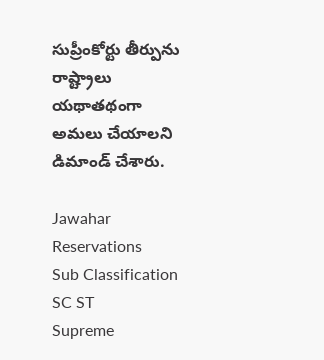సుప్రీంకోర్టు తీర్పును రాష్ట్రాలు యథాతథంగా అమలు చేయాలని డిమాండ్ చేశారు.

Jawahar
Reservations
Sub Classification
SC ST
Supreme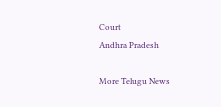Court
Andhra Pradesh

More Telugu News